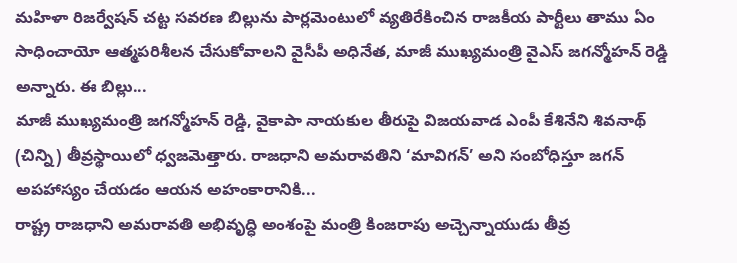మహిళా రిజర్వేషన్ చట్ట సవరణ బిల్లును పార్లమెంటులో వ్యతిరేకించిన రాజకీయ పార్టీలు తాము ఏం సాధించాయో ఆత్మపరిశీలన చేసుకోవాలని వైసీపీ అధినేత, మాజీ ముఖ్యమంత్రి వైఎస్ జగన్మోహన్ రెడ్డి అన్నారు. ఈ బిల్లు...
మాజీ ముఖ్యమంత్రి జగన్మోహన్ రెడ్డి, వైకాపా నాయకుల తీరుపై విజయవాడ ఎంపీ కేశినేని శివనాథ్ (చిన్ని) తీవ్రస్థాయిలో ధ్వజమెత్తారు. రాజధాని అమరావతిని ‘మావిగన్’ అని సంబోధిస్తూ జగన్ అపహాస్యం చేయడం ఆయన అహంకారానికి...
రాష్ట్ర రాజధాని అమరావతి అభివృద్ధి అంశంపై మంత్రి కింజరాపు అచ్చెన్నాయుడు తీవ్ర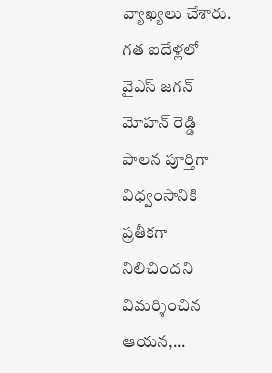వ్యాఖ్యలు చేశారు. గత ఐదేళ్లలో వైఎస్ జగన్ మోహన్ రెడ్డి పాలన పూర్తిగా విధ్వంసానికి ప్రతీకగా నిలిచిందని విమర్శించిన ఆయన,...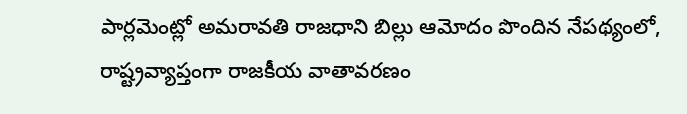పార్లమెంట్లో అమరావతి రాజధాని బిల్లు ఆమోదం పొందిన నేపథ్యంలో, రాష్ట్రవ్యాప్తంగా రాజకీయ వాతావరణం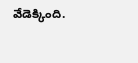వేడెక్కింది.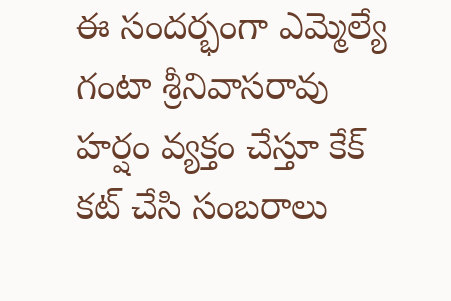ఈ సందర్భంగా ఎమ్మెల్యే గంటా శ్రీనివాసరావు హర్షం వ్యక్తం చేస్తూ కేక్ కట్ చేసి సంబరాలు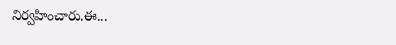నిర్వహించారు.ఈ...